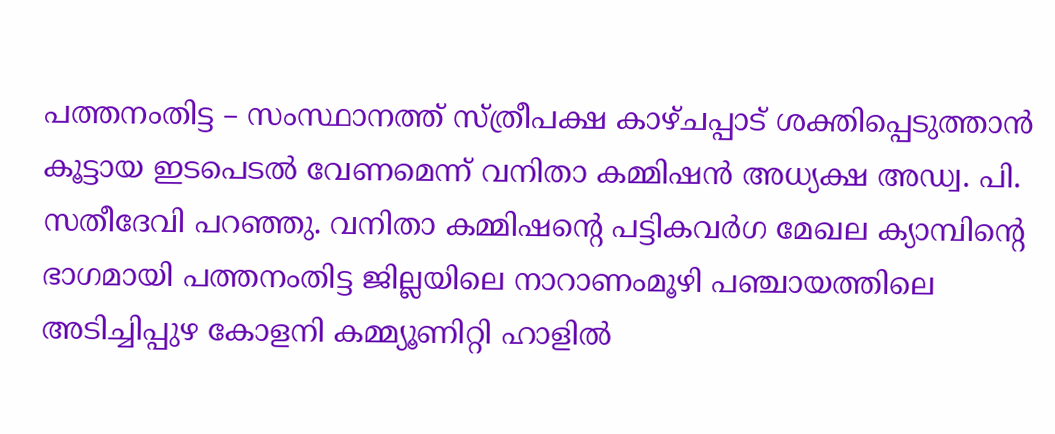പത്തനംതിട്ട – സംസ്ഥാനത്ത് സ്ത്രീപക്ഷ കാഴ്ചപ്പാട് ശക്തിപ്പെടുത്താൻ കൂട്ടായ ഇടപെടൽ വേണമെന്ന് വനിതാ കമ്മിഷൻ അധ്യക്ഷ അഡ്വ. പി. സതീദേവി പറഞ്ഞു. വനിതാ കമ്മിഷന്റെ പട്ടികവർഗ മേഖല ക്യാമ്പിന്റെ ഭാഗമായി പത്തനംതിട്ട ജില്ലയിലെ നാറാണംമൂഴി പഞ്ചായത്തിലെ അടിച്ചിപ്പുഴ കോളനി കമ്മ്യൂണിറ്റി ഹാളിൽ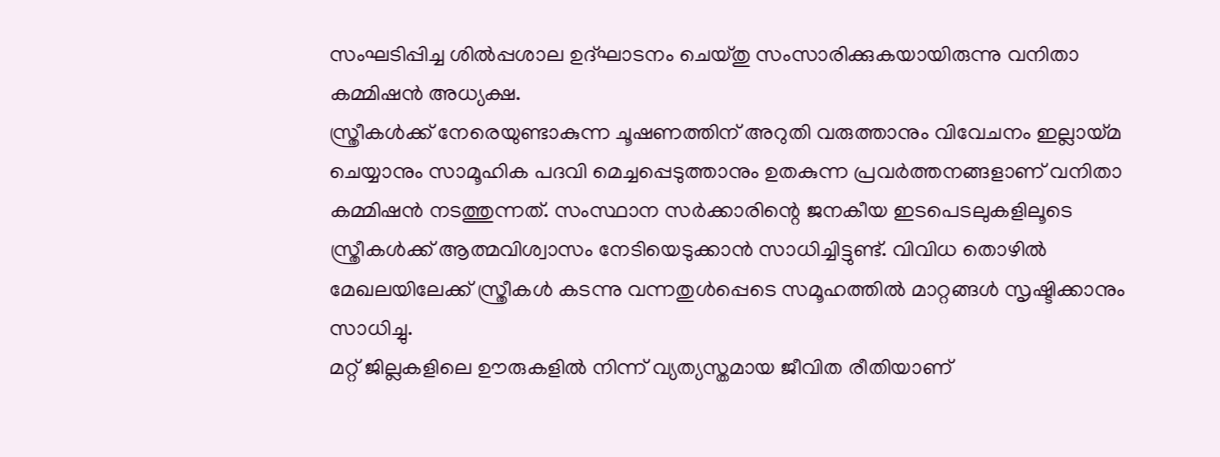സംഘടിപ്പിച്ച ശിൽപ്പശാല ഉദ്ഘാടനം ചെയ്തു സംസാരിക്കുകയായിരുന്നു വനിതാ കമ്മിഷൻ അധ്യക്ഷ.
സ്ത്രീകൾക്ക് നേരെയുണ്ടാകുന്ന ചൂഷണത്തിന് അറുതി വരുത്താനും വിവേചനം ഇല്ലായ്മ ചെയ്യാനും സാമൂഹിക പദവി മെച്ചപ്പെടുത്താനും ഉതകുന്ന പ്രവർത്തനങ്ങളാണ് വനിതാ കമ്മിഷൻ നടത്തുന്നത്. സംസ്ഥാന സർക്കാരിന്റെ ജനകീയ ഇടപെടലുകളിലൂടെ സ്ത്രീകൾക്ക് ആത്മവിശ്വാസം നേടിയെടുക്കാൻ സാധിച്ചിട്ടുണ്ട്. വിവിധ തൊഴിൽ മേഖലയിലേക്ക് സ്ത്രീകൾ കടന്നു വന്നതുൾപ്പെടെ സമൂഹത്തിൽ മാറ്റങ്ങൾ സൃഷ്ടിക്കാനും സാധിച്ചു.
മറ്റ് ജില്ലകളിലെ ഊരുകളിൽ നിന്ന് വ്യത്യസ്തമായ ജീവിത രീതിയാണ്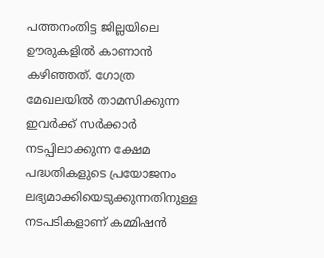പത്തനംതിട്ട ജില്ലയിലെ ഊരുകളിൽ കാണാൻ കഴിഞ്ഞത്. ഗോത്ര മേഖലയിൽ താമസിക്കുന്ന ഇവർക്ക് സർക്കാർ നടപ്പിലാക്കുന്ന ക്ഷേമ പദ്ധതികളുടെ പ്രയോജനം ലഭ്യമാക്കിയെടുക്കുന്നതിനുള്ള നടപടികളാണ് കമ്മിഷൻ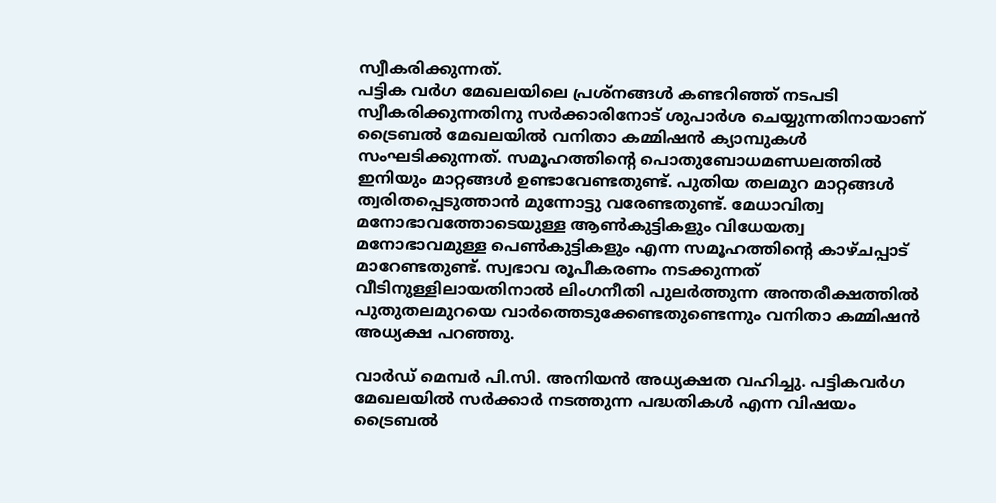സ്വീകരിക്കുന്നത്.
പട്ടിക വർഗ മേഖലയിലെ പ്രശ്നങ്ങൾ കണ്ടറിഞ്ഞ് നടപടി സ്വീകരിക്കുന്നതിനു സർക്കാരിനോട് ശുപാർശ ചെയ്യുന്നതിനായാണ് ട്രൈബൽ മേഖലയിൽ വനിതാ കമ്മിഷൻ ക്യാമ്പുകൾ സംഘടിക്കുന്നത്. സമൂഹത്തിന്റെ പൊതുബോധമണ്ഡലത്തിൽ ഇനിയും മാറ്റങ്ങൾ ഉണ്ടാവേണ്ടതുണ്ട്. പുതിയ തലമുറ മാറ്റങ്ങൾ ത്വരിതപ്പെടുത്താൻ മുന്നോട്ടു വരേണ്ടതുണ്ട്. മേധാവിത്വ മനോഭാവത്തോടെയുള്ള ആൺകുട്ടികളും വിധേയത്വ മനോഭാവമുള്ള പെൺകുട്ടികളും എന്ന സമൂഹത്തിന്റെ കാഴ്ചപ്പാട് മാറേണ്ടതുണ്ട്. സ്വഭാവ രൂപീകരണം നടക്കുന്നത് വീടിനുള്ളിലായതിനാൽ ലിംഗനീതി പുലർത്തുന്ന അന്തരീക്ഷത്തിൽ പുതുതലമുറയെ വാർത്തെടുക്കേണ്ടതുണ്ടെന്നും വനിതാ കമ്മിഷൻ അധ്യക്ഷ പറഞ്ഞു.

വാർഡ് മെമ്പർ പി.സി. അനിയൻ അധ്യക്ഷത വഹിച്ചു. പട്ടികവർഗ മേഖലയിൽ സർക്കാർ നടത്തുന്ന പദ്ധതികൾ എന്ന വിഷയം ട്രൈബൽ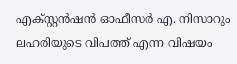എക്സ്റ്റൻഷൻ ഓഫീസർ എ. നിസാറും ലഹരിയുടെ വിപത്ത് എന്ന വിഷയം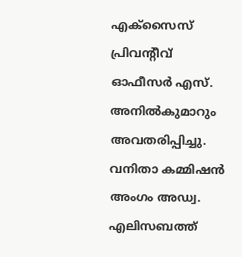എക്സൈസ് പ്രിവന്റീവ് ഓഫീസർ എസ്. അനിൽകുമാറും അവതരിപ്പിച്ചു. വനിതാ കമ്മിഷൻ അംഗം അഡ്വ. എലിസബത്ത്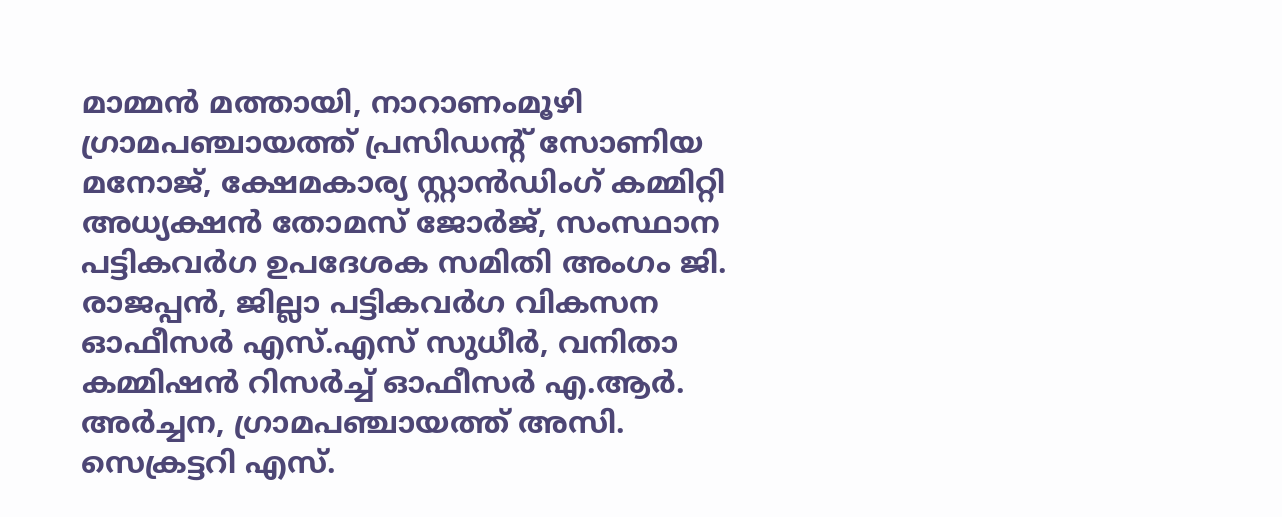മാമ്മൻ മത്തായി, നാറാണംമൂഴി ഗ്രാമപഞ്ചായത്ത് പ്രസിഡന്റ് സോണിയ മനോജ്, ക്ഷേമകാര്യ സ്റ്റാൻഡിംഗ് കമ്മിറ്റി അധ്യക്ഷൻ തോമസ് ജോർജ്, സംസ്ഥാന പട്ടികവർഗ ഉപദേശക സമിതി അംഗം ജി. രാജപ്പൻ, ജില്ലാ പട്ടികവർഗ വികസന ഓഫീസർ എസ്.എസ് സുധീർ, വനിതാ കമ്മിഷൻ റിസർച്ച് ഓഫീസർ എ.ആർ. അർച്ചന, ഗ്രാമപഞ്ചായത്ത് അസി. സെക്രട്ടറി എസ്.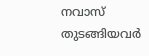നവാസ് തുടങ്ങിയവർ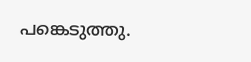പങ്കെടുത്തു.